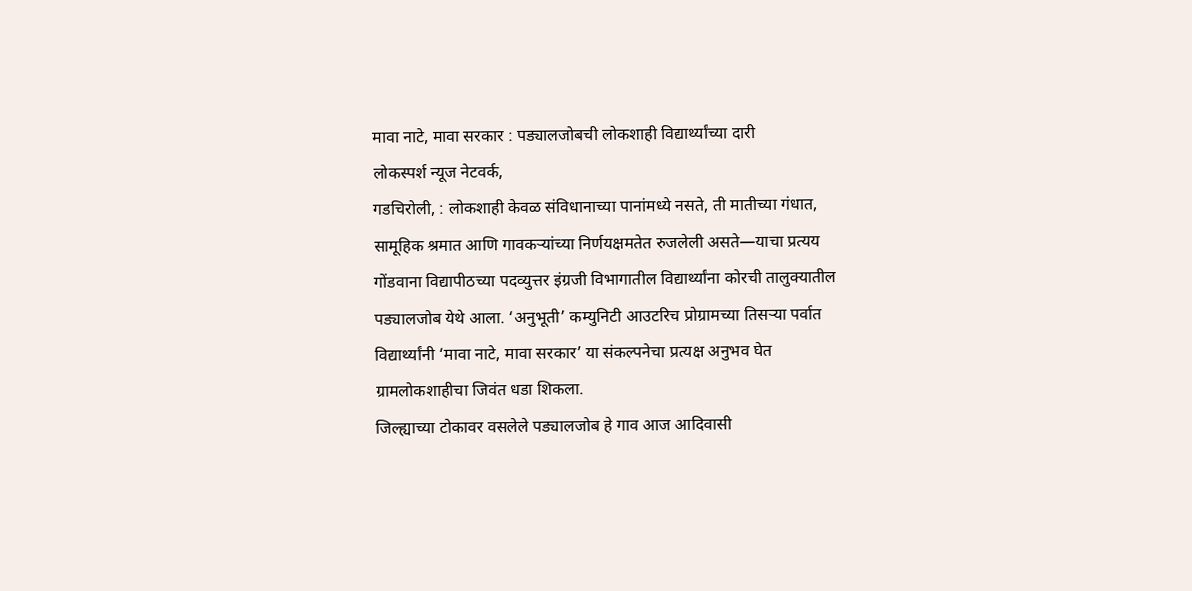मावा नाटे, मावा सरकार : पड्यालजोबची लोकशाही विद्यार्थ्यांच्या दारी
लोकस्पर्श न्यूज नेटवर्क,
गडचिरोली, : लोकशाही केवळ संविधानाच्या पानांमध्ये नसते, ती मातीच्या गंधात, सामूहिक श्रमात आणि गावकऱ्यांच्या निर्णयक्षमतेत रुजलेली असते—याचा प्रत्यय गोंडवाना विद्यापीठच्या पदव्युत्तर इंग्रजी विभागातील विद्यार्थ्यांना कोरची तालुक्यातील पड्यालजोब येथे आला. ‘अनुभूती’ कम्युनिटी आउटरिच प्रोग्रामच्या तिसऱ्या पर्वात विद्यार्थ्यांनी ‘मावा नाटे, मावा सरकार’ या संकल्पनेचा प्रत्यक्ष अनुभव घेत ग्रामलोकशाहीचा जिवंत धडा शिकला.
जिल्ह्याच्या टोकावर वसलेले पड्यालजोब हे गाव आज आदिवासी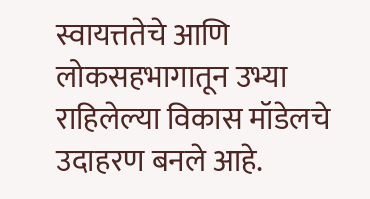स्वायत्ततेचे आणि लोकसहभागातून उभ्या राहिलेल्या विकास मॉडेलचे उदाहरण बनले आहे.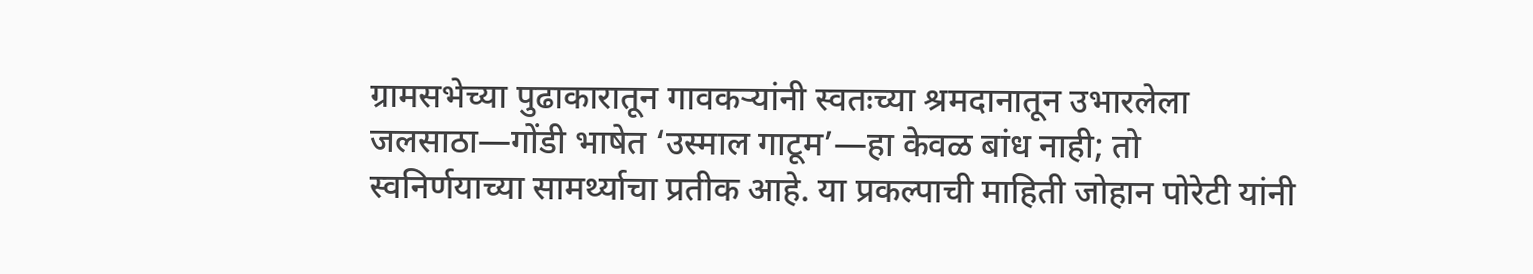ग्रामसभेच्या पुढाकारातून गावकऱ्यांनी स्वतःच्या श्रमदानातून उभारलेला जलसाठा—गोंडी भाषेत ‘उस्माल गाटूम’—हा केवळ बांध नाही; तो स्वनिर्णयाच्या सामर्थ्याचा प्रतीक आहे. या प्रकल्पाची माहिती जोहान पोरेटी यांनी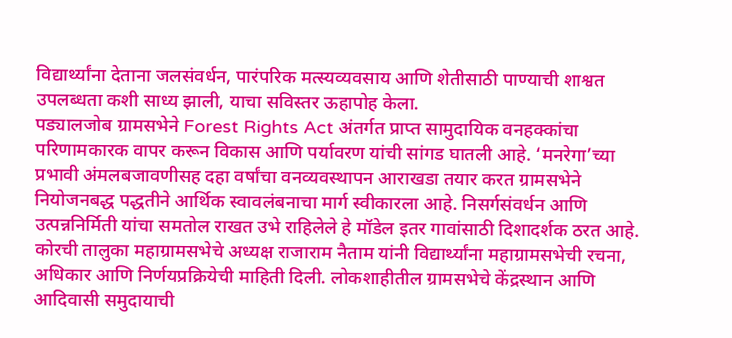विद्यार्थ्यांना देताना जलसंवर्धन, पारंपरिक मत्स्यव्यवसाय आणि शेतीसाठी पाण्याची शाश्वत उपलब्धता कशी साध्य झाली, याचा सविस्तर ऊहापोह केला.
पड्यालजोब ग्रामसभेने Forest Rights Act अंतर्गत प्राप्त सामुदायिक वनहक्कांचा परिणामकारक वापर करून विकास आणि पर्यावरण यांची सांगड घातली आहे. ‘मनरेगा’च्या प्रभावी अंमलबजावणीसह दहा वर्षांचा वनव्यवस्थापन आराखडा तयार करत ग्रामसभेने नियोजनबद्ध पद्धतीने आर्थिक स्वावलंबनाचा मार्ग स्वीकारला आहे. निसर्गसंवर्धन आणि उत्पन्ननिर्मिती यांचा समतोल राखत उभे राहिलेले हे मॉडेल इतर गावांसाठी दिशादर्शक ठरत आहे.
कोरची तालुका महाग्रामसभेचे अध्यक्ष राजाराम नैताम यांनी विद्यार्थ्यांना महाग्रामसभेची रचना, अधिकार आणि निर्णयप्रक्रियेची माहिती दिली. लोकशाहीतील ग्रामसभेचे केंद्रस्थान आणि आदिवासी समुदायाची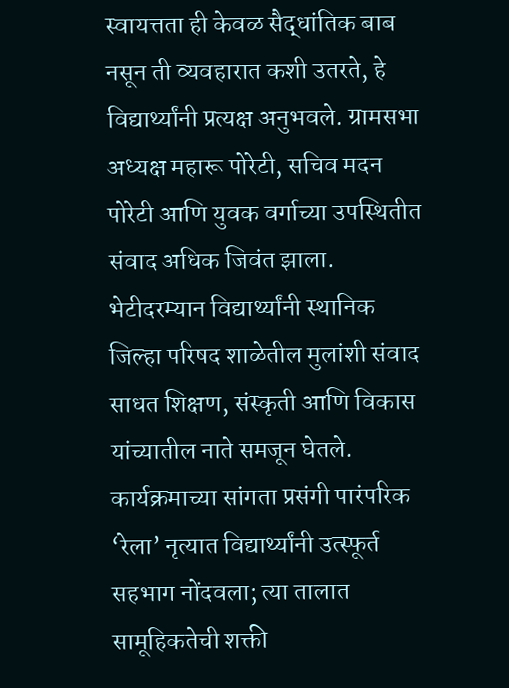स्वायत्तता ही केवळ सैद्धांतिक बाब नसून ती व्यवहारात कशी उतरते, हे विद्यार्थ्यांनी प्रत्यक्ष अनुभवले. ग्रामसभा अध्यक्ष महारू पोरेटी, सचिव मदन पोरेटी आणि युवक वर्गाच्या उपस्थितीत संवाद अधिक जिवंत झाला.
भेटीदरम्यान विद्यार्थ्यांनी स्थानिक जिल्हा परिषद शाळेतील मुलांशी संवाद साधत शिक्षण, संस्कृती आणि विकास यांच्यातील नाते समजून घेतले. कार्यक्रमाच्या सांगता प्रसंगी पारंपरिक ‘रेला’ नृत्यात विद्यार्थ्यांनी उत्स्फूर्त सहभाग नोंदवला; त्या तालात सामूहिकतेची शक्ती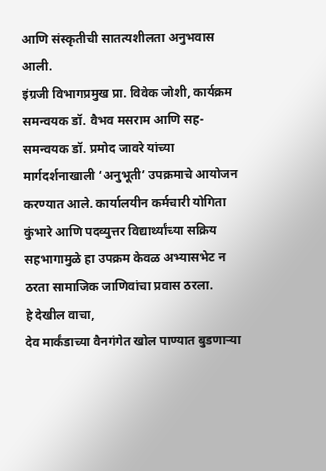आणि संस्कृतीची सातत्यशीलता अनुभवास आली.
इंग्रजी विभागप्रमुख प्रा. विवेक जोशी, कार्यक्रम समन्वयक डॉ. वैभव मसराम आणि सह-समन्वयक डॉ. प्रमोद जावरे यांच्या मार्गदर्शनाखाली ‘अनुभूती’ उपक्रमाचे आयोजन करण्यात आले. कार्यालयीन कर्मचारी योगिता कुंभारे आणि पदव्युत्तर विद्यार्थ्यांच्या सक्रिय सहभागामुळे हा उपक्रम केवळ अभ्यासभेट न ठरता सामाजिक जाणिवांचा प्रवास ठरला.
हे देखील वाचा,
देव मार्कंडाच्या वैनगंगेत खोल पाण्यात बुडणाऱ्या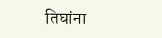तिघांना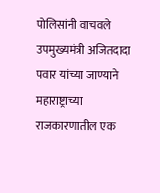पोलिसांनी वाचवले
उपमुख्यमंत्री अजितदादा पवार यांच्या जाण्याने महाराष्ट्राच्या राजकारणातील एक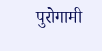पुरोगामी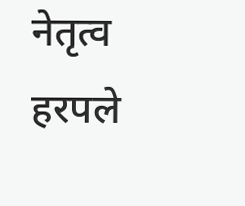नेतृत्व हरपले